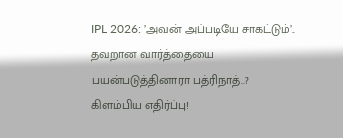IPL 2026: ’அவன் அப்படியே சாகட்டும்’.. தவறான வார்த்தையை பயன்படுத்தினாரா பத்ரிநாத்..? கிளம்பிய எதிர்ப்பு!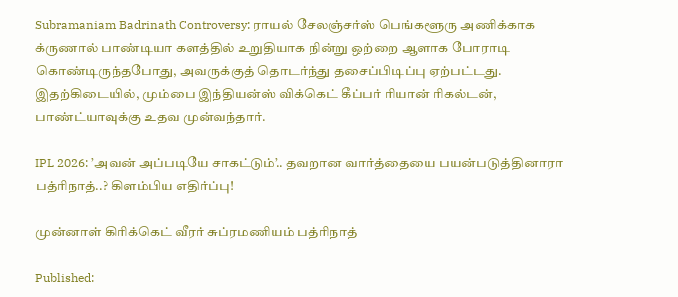Subramaniam Badrinath Controversy: ராயல் சேலஞ்சர்ஸ் பெங்களூரு அணிக்காக க்ருணால் பாண்டியா களத்தில் உறுதியாக நின்று ஒற்றை ஆளாக போராடி கொண்டிருந்தபோது, அவருக்குத் தொடர்ந்து தசைப்பிடிப்பு ஏற்பட்டது. இதற்கிடையில், மும்பை இந்தியன்ஸ் விக்கெட் கீப்பர் ரியான் ரிகல்டன், பாண்ட்யாவுக்கு உதவ முன்வந்தார்.

IPL 2026: ’அவன் அப்படியே சாகட்டும்’.. தவறான வார்த்தையை பயன்படுத்தினாரா பத்ரிநாத்..? கிளம்பிய எதிர்ப்பு!

முன்னாள் கிரிக்கெட் வீரர் சுப்ரமணியம் பத்ரிநாத்

Published: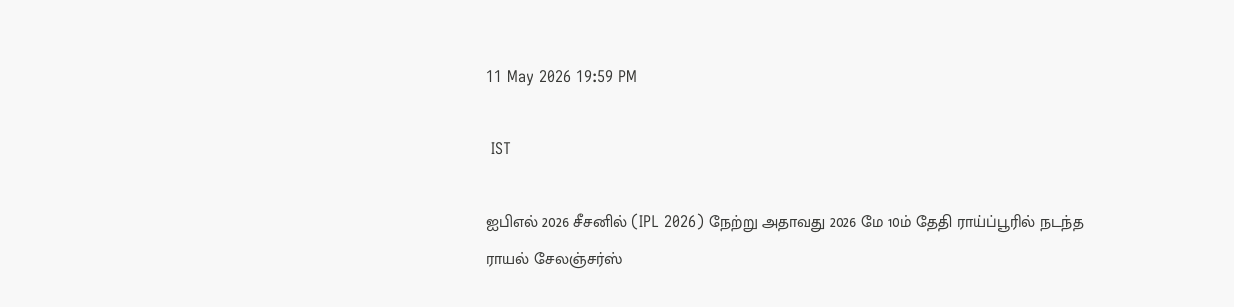11 May 2026 19:59 PM

 IST

ஐபிஎல் 2026 சீசனில் (IPL 2026) நேற்று அதாவது 2026 மே 10ம் தேதி ராய்ப்பூரில் நடந்த ராயல் சேலஞ்சர்ஸ்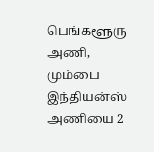பெங்களூரு அணி, மும்பை இந்தியன்ஸ் அணியை 2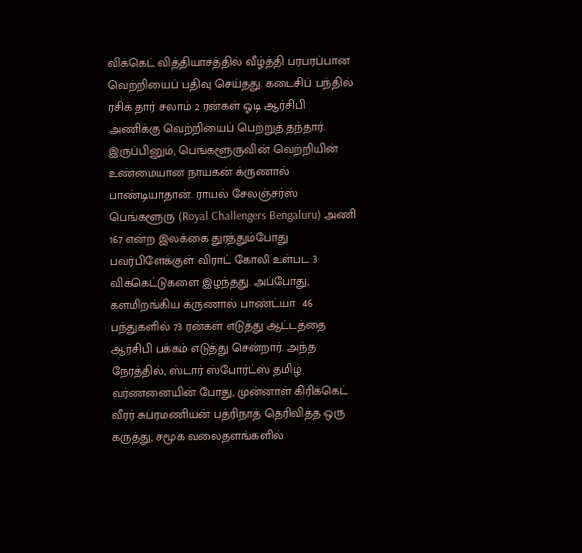விக்கெட் வித்தியாசத்தில் வீழ்த்தி பரபரப்பான வெற்றியைப் பதிவு செய்தது. கடைசிப் பந்தில் ரசிக் தார் சலாம் 2 ரன்கள் ஓடி ஆர்சிபி அணிக்கு வெற்றியைப் பெற்றுத் தந்தார். இருப்பினும், பெங்களூருவின் வெற்றியின் உண்மையான நாயகன் க்ருணால் பாண்டியாதான். ராயல் சேலஞ்சர்ஸ் பெங்களூரு (Royal Challengers Bengaluru) அணி 167 என்ற இலக்கை துரத்தும்போது பவர்பிளேக்குள் விராட் கோலி உள்பட 3 விக்கெட்டுகளை இழந்தது. அப்போது, களமிறங்கிய க்ருணால் பாண்ட்யா  46 பந்துகளில் 73 ரன்கள் எடுத்து ஆட்டத்தை ஆர்சிபி பக்கம் எடுத்து சென்றார். அந்த நேரத்தில், ஸ்டார் ஸ்போர்ட்ஸ் தமிழ் வர்ணனையின் போது, முன்னாள் கிரிக்கெட் வீரர் சுப்ரமணியன் பத்ரிநாத் தெரிவித்த ஒரு கருத்து, சமூக வலைதளங்களில்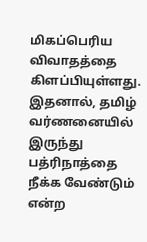மிகப்பெரிய விவாதத்தை கிளப்பியுள்ளது. இதனால், தமிழ் வர்ணனையில் இருந்து பத்ரிநாத்தை நீக்க வேண்டும் என்ற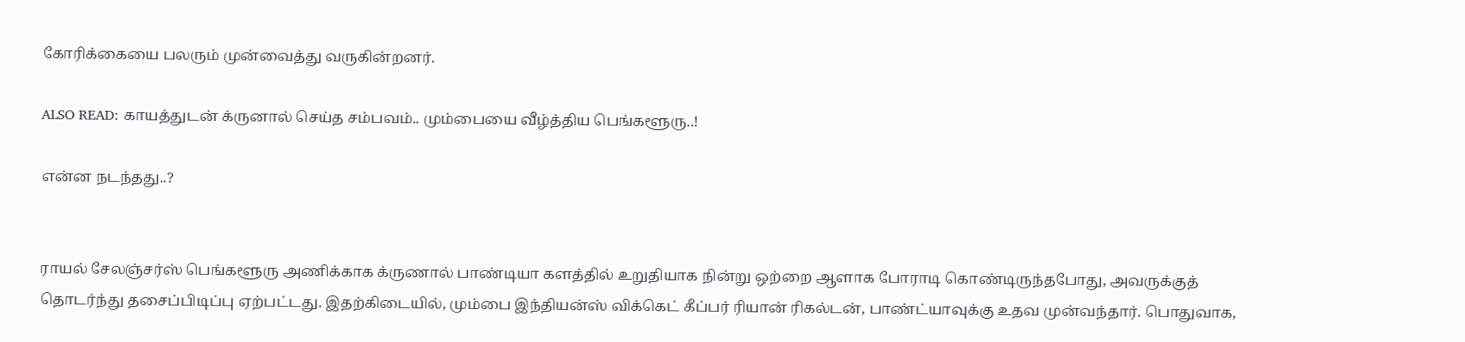கோரிக்கையை பலரும் முன்வைத்து வருகின்றனர்.

ALSO READ: காயத்துடன் க்ருனால் செய்த சம்பவம்.. மும்பையை வீழ்த்திய பெங்களூரு..!

என்ன நடந்தது..?


ராயல் சேலஞ்சர்ஸ் பெங்களூரு அணிக்காக க்ருணால் பாண்டியா களத்தில் உறுதியாக நின்று ஒற்றை ஆளாக போராடி கொண்டிருந்தபோது, அவருக்குத் தொடர்ந்து தசைப்பிடிப்பு ஏற்பட்டது. இதற்கிடையில், மும்பை இந்தியன்ஸ் விக்கெட் கீப்பர் ரியான் ரிகல்டன், பாண்ட்யாவுக்கு உதவ முன்வந்தார். பொதுவாக,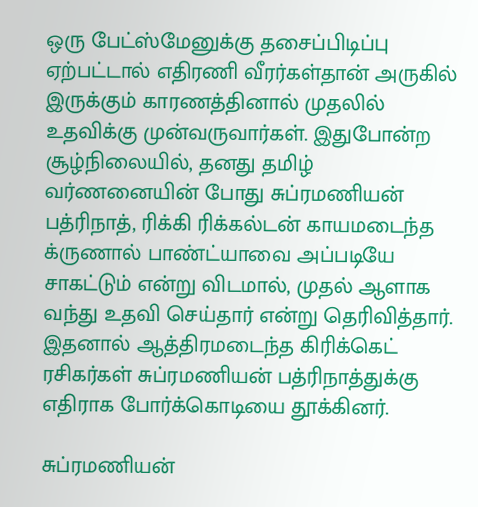ஒரு பேட்ஸ்மேனுக்கு தசைப்பிடிப்பு ஏற்பட்டால் எதிரணி வீரர்கள்தான் அருகில் இருக்கும் காரணத்தினால் முதலில் உதவிக்கு முன்வருவார்கள். இதுபோன்ற சூழ்நிலையில், தனது தமிழ் வர்ணனையின் போது சுப்ரமணியன் பத்ரிநாத், ரிக்கி ரிக்கல்டன் காயமடைந்த க்ருணால் பாண்ட்யாவை அப்படியே சாகட்டும் என்று விடமால், முதல் ஆளாக வந்து உதவி செய்தார் என்று தெரிவித்தார். இதனால் ஆத்திரமடைந்த கிரிக்கெட் ரசிகர்கள் சுப்ரமணியன் பத்ரிநாத்துக்கு எதிராக போர்க்கொடியை தூக்கினர்.

சுப்ரமணியன்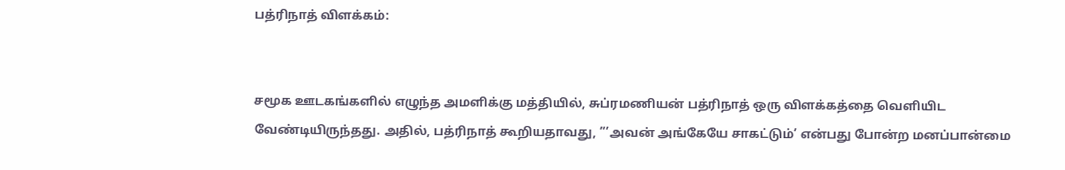பத்ரிநாத் விளக்கம்:


சமூக ஊடகங்களில் எழுந்த அமளிக்கு மத்தியில், சுப்ரமணியன் பத்ரிநாத் ஒரு விளக்கத்தை வெளியிட வேண்டியிருந்தது. அதில், பத்ரிநாத் கூறியதாவது, ”’அவன் அங்கேயே சாகட்டும்’ என்பது போன்ற மனப்பான்மை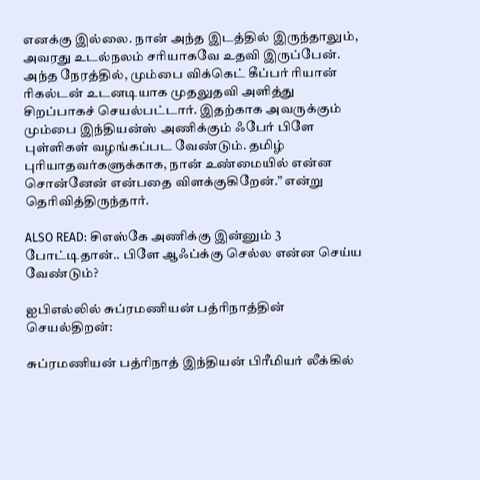எனக்கு இல்லை. நான் அந்த இடத்தில் இருந்தாலும், அவரது உடல்நலம் சரியாகவே உதவி இருப்பேன். அந்த நேரத்தில், மும்பை விக்கெட் கீப்பர் ரியான் ரிகல்டன் உடனடியாக முதலுதவி அளித்து சிறப்பாகச் செயல்பட்டார். இதற்காக அவருக்கும் மும்பை இந்தியன்ஸ் அணிக்கும் ஃபேர் பிளே புள்ளிகள் வழங்கப்பட வேண்டும். தமிழ் புரியாதவர்களுக்காக, நான் உண்மையில் என்ன சொன்னேன் என்பதை விளக்குகிறேன்.” என்று தெரிவித்திருந்தார்.

ALSO READ: சிஎஸ்கே அணிக்கு இன்னும் 3 போட்டிதான்.. பிளே ஆஃப்க்கு செல்ல என்ன செய்ய வேண்டும்?

ஐபிஎல்லில் சுப்ரமணியன் பத்ரிநாத்தின் செயல்திறன்:

சுப்ரமணியன் பத்ரிநாத் இந்தியன் பிரீமியர் லீக்கில்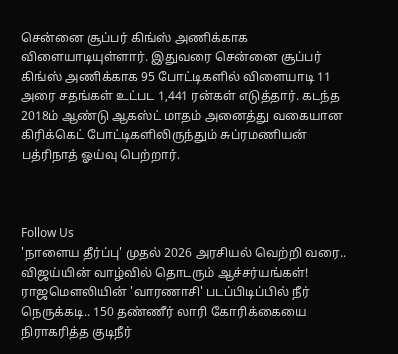சென்னை சூப்பர் கிங்ஸ் அணிக்காக விளையாடியுள்ளார். இதுவரை சென்னை சூப்பர் கிங்ஸ் அணிக்காக 95 போட்டிகளில் விளையாடி 11 அரை சதங்கள் உட்பட 1,441 ரன்கள் எடுத்தார். கடந்த 2018ம் ஆண்டு ஆகஸ்ட் மாதம் அனைத்து வகையான கிரிக்கெட் போட்டிகளிலிருந்தும் சுப்ரமணியன் பத்ரிநாத் ஓய்வு பெற்றார்.



Follow Us
'நாளைய தீர்ப்பு' முதல் 2026 அரசியல் வெற்றி வரை.. விஜய்யின் வாழ்வில் தொடரும் ஆச்சர்யங்கள்!
ராஜமௌலியின் 'வாரணாசி' படப்பிடிப்பில் நீர் நெருக்கடி.. 150 தண்ணீர் லாரி கோரிக்கையை நிராகரித்த குடிநீர்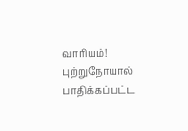வாரியம்!
புற்றுநோயால் பாதிக்கப்பட்ட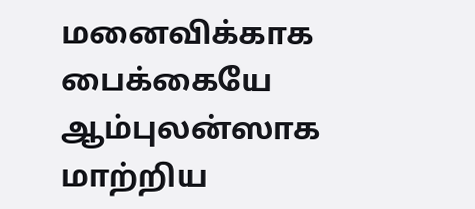மனைவிக்காக பைக்கையே ஆம்புலன்ஸாக மாற்றிய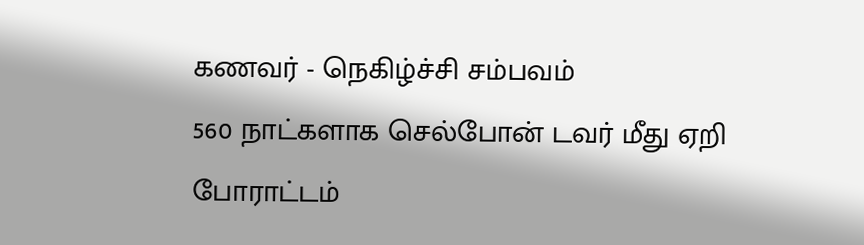கணவர் - நெகிழ்ச்சி சம்பவம்
560 நாட்களாக செல்போன் டவர் மீது ஏறி போராட்டம்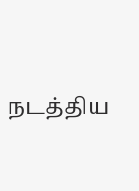நடத்திய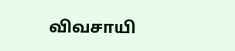விவசாயி